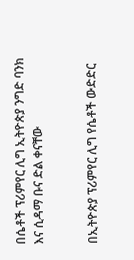በሴቶች ፕሪምየር ሊግ ኢትዮጵያ ንግድ ባንክ እና ሲዳማ ቡና ድል ቀናቸው


በኢትዮጵያ ፕሪምየር ሊግ የሴቶች ውድድር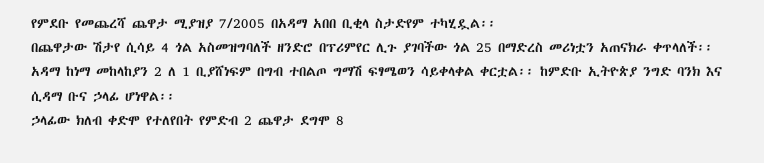የምደቡ የመጨረሻ ጨዋታ ሚያዝያ 7/2005 በአዳማ አበበ ቢቂላ ስታድየም ተካሂዷል፡፡
በጨዋታው ሽታየ ሲሳይ 4 ጎል አስመዝግባለች ዘንድሮ በፕሪምየር ሊጉ ያገባችው ጎል 25 በማድረስ መሪነቷን አጠናክራ ቀጥላለች፡፡ አዳማ ከነማ መከላከያን 2 ለ 1 ቢያሸነፍም በግብ ተበልጦ ግማሽ ፍፃሜወን ሳይቀላቀል ቀርቷል፡፡ ከምድቡ ኢትዮጵያ ንግድ ባንክ እና ሲዳማ ቡና ኃላፊ ሆነዋል፡፡
ኃላፊው ክለብ ቀድሞ የተለየበት የምድብ 2 ጨዋታ ደግሞ 8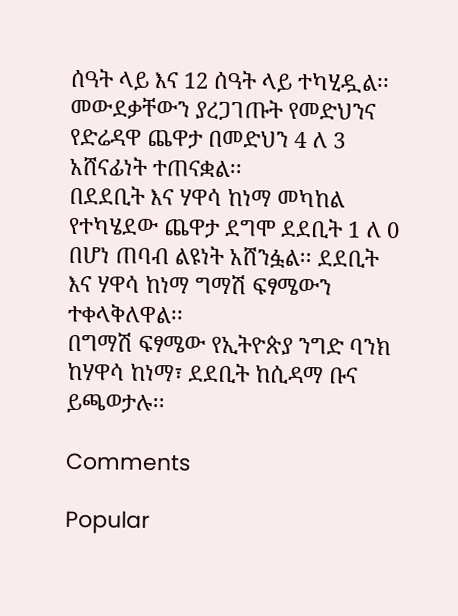ሰዓት ላይ እና 12 ሰዓት ላይ ተካሂዷል፡፡
መውደቃቸውን ያረጋገጡት የመድህንና የድሬዳዋ ጨዋታ በመድህን 4 ለ 3 አሸናፊነት ተጠናቋል፡፡
በደደቢት እና ሃዋሳ ከነማ መካከል የተካሄደው ጨዋታ ደግሞ ደደቢት 1 ለ 0 በሆነ ጠባብ ልዩነት አሸንፏል፡፡ ደደቢት እና ሃዋሳ ከነማ ግማሽ ፍፃሜውን ተቀላቅለዋል፡፡
በግማሽ ፍፃሜው የኢትዮጵያ ንግድ ባንክ ከሃዋሳ ከነማ፣ ደደቢት ከሲዳማ ቡና ይጫወታሉ፡፡

Comments

Popular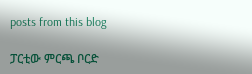posts from this blog

ፓርቲው ምርጫ ቦርድ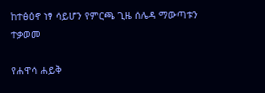ከተፅዕኖ ነፃ ሳይሆን የምርጫ ጊዜ ሰሌዳ ማውጣቱን ተቃወመ

የሐዋሳ ሐይቅ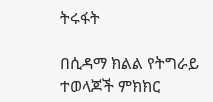ትሩፋት

በሲዳማ ክልል የትግራይ ተወላጆች ምክክር